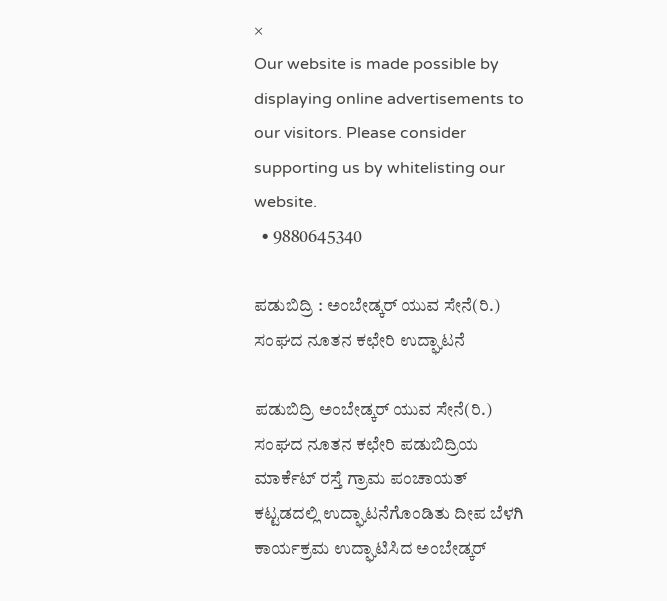×
Our website is made possible by displaying online advertisements to our visitors. Please consider supporting us by whitelisting our website.
  • 9880645340

ಪಡುಬಿದ್ರಿ : ಅಂಬೇಡ್ಕರ್ ಯುವ ಸೇನೆ(ರಿ.) ಸಂಘದ ನೂತನ ಕಛೇರಿ ಉದ್ಘಾಟನೆ

ಪಡುಬಿದ್ರಿ ಅಂಬೇಡ್ಕರ್ ಯುವ ಸೇನೆ(ರಿ.) ಸಂಘದ ನೂತನ ಕಛೇರಿ ಪಡುಬಿದ್ರಿಯ ಮಾರ್ಕೆಟ್ ರಸ್ತೆ ಗ್ರಾಮ ಪಂಚಾಯತ್ ಕಟ್ಟಡದಲ್ಲಿ ಉದ್ಘಾಟನೆಗೊಂಡಿತು ದೀಪ ಬೆಳಗಿ ಕಾರ್ಯಕ್ರಮ ಉದ್ಘಾಟಿಸಿದ ಅಂಬೇಡ್ಕ‌ರ್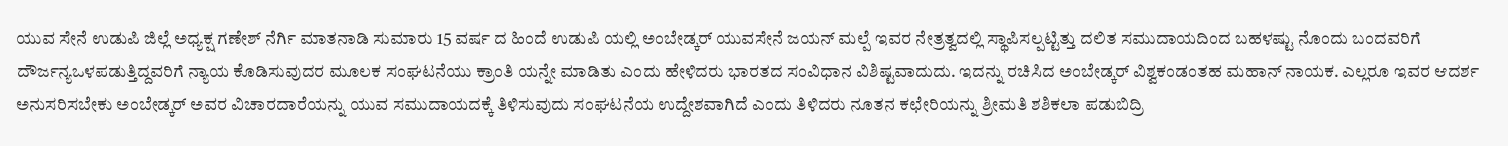ಯುವ ಸೇನೆ ಉಡುಪಿ ಜಿಲ್ಲೆ ಅಧ್ಯಕ್ಷ ಗಣೇಶ್ ನೆರ್ಗಿ ಮಾತನಾಡಿ ಸುಮಾರು 15 ವರ್ಷ ದ ಹಿಂದೆ ಉಡುಪಿ ಯಲ್ಲಿ ಅಂಬೇಡ್ಕರ್ ಯುವಸೇನೆ ಜಯನ್ ಮಲ್ಪೆ ಇವರ ನೇತ್ರತ್ವದಲ್ಲಿ ಸ್ಥಾಪಿಸಲ್ಪಟ್ಟಿತ್ತು ದಲಿತ ಸಮುದಾಯದಿಂದ ಬಹಳಷ್ಟು ನೊಂದು ಬಂದವರಿಗೆ ದೌರ್ಜನ್ಯಒಳಪಡುತ್ತಿದ್ದವರಿಗೆ ನ್ಯಾಯ ಕೊಡಿಸುವುದರ ಮೂಲಕ ಸಂಘಟನೆಯು ಕ್ರಾಂತಿ ಯನ್ನೇ ಮಾಡಿತು ಎಂದು ಹೇಳಿದರು ಭಾರತದ ಸಂವಿಧಾನ ವಿಶಿಷ್ಟವಾದುದು. ಇದನ್ನು ರಚಿಸಿದ ಅಂಬೇಡ್ಕರ್ ವಿಶ್ವಕಂಡಂತಹ ಮಹಾನ್ ನಾಯಕ. ಎಲ್ಲರೂ ಇವರ ಆದರ್ಶ ಅನುಸರಿಸಬೇಕು ಅಂಬೇಡ್ಕರ್ ಅವರ ವಿಚಾರದಾರೆಯನ್ನು ಯುವ ಸಮುದಾಯದಕ್ಕೆ ತಿಳಿಸುವುದು ಸಂಘಟನೆಯ ಉದ್ದೇಶವಾಗಿದೆ ಎಂದು ತಿಳಿದರು ನೂತನ ಕಛೇರಿಯನ್ನು ಶ್ರೀಮತಿ ಶಶಿಕಲಾ ಪಡುಬಿದ್ರಿ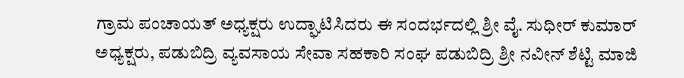ಗ್ರಾಮ ಪಂಚಾಯತ್ ಅಧ್ಯಕ್ಷರು ಉದ್ಘಾಟಿಸಿದರು ಈ ಸಂದರ್ಭದಲ್ಲಿ ಶ್ರೀ ವೈ. ಸುಧೀರ್ ಕುಮಾರ್ ಅಧ್ಯಕ್ಷರು, ಪಡುಬಿದ್ರಿ ವ್ಯವಸಾಯ ಸೇವಾ ಸಹಕಾರಿ ಸಂಘ ಪಡುಬಿದ್ರಿ ಶ್ರೀ ನವೀನ್ ಶೆಟ್ಟಿ ಮಾಜಿ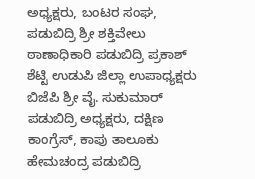ಅಧ್ಯಕ್ಷರು, ಬಂಟರ ಸಂಘ, ಪಡುಬಿದ್ರಿ ಶ್ರೀ ಶಕ್ತಿವೇಲು ಠಾಣಾಧಿಕಾರಿ ಪಡುಬಿದ್ರಿ ಪ್ರಕಾಶ್ ಶೆಟ್ಟಿ ಉಡುಪಿ ಜಿಲ್ಲಾ ಉಪಾಧ್ಯಕ್ಷರು ಬಿಜೆಪಿ ಶ್ರೀ ವೈ. ಸುಕುಮಾರ್ ಪಡುಬಿದ್ರಿ ಅಧ್ಯಕ್ಷರು, ದಕ್ಷಿಣ ಕಾಂಗ್ರೆಸ್, ಕಾಪು ತಾಲೂಕು ಹೇಮಚಂದ್ರ ಪಡುಬಿದ್ರಿ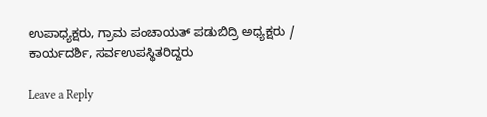ಉಪಾಧ್ಯಕ್ಷರು, ಗ್ರಾಮ ಪಂಚಾಯತ್ ಪಡುಬಿದ್ರಿ ಅಧ್ಯಕ್ಷರು / ಕಾರ್ಯದರ್ಶಿ, ಸರ್ವಉಪಸ್ಥಿತರಿದ್ದರು

Leave a Reply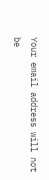Your email address will not be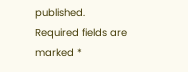published. Required fields are marked *